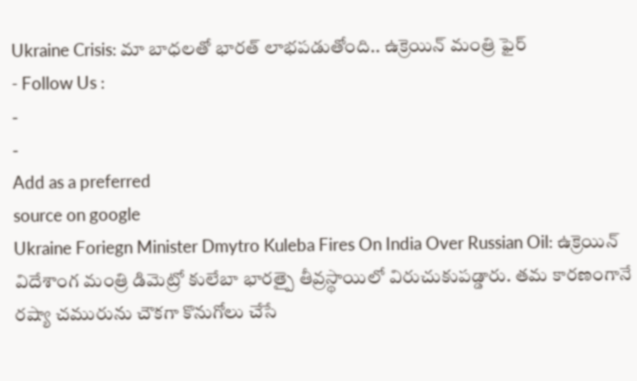Ukraine Crisis: మా బాధలతో భారత్ లాభపడుతోంది.. ఉక్రెయిన్ మంత్రి ఫైర్
- Follow Us :
-
-
Add as a preferred
source on google
Ukraine Foriegn Minister Dmytro Kuleba Fires On India Over Russian Oil: ఉక్రెయిన్ విదేశాంగ మంత్రి డిమెట్రో కులేబా భారత్పై తీవ్రస్థాయిలో విరుచుకుపడ్డారు. తమ కారణంగానే రష్యా చమురును చౌకగా కొనుగోలు చేసే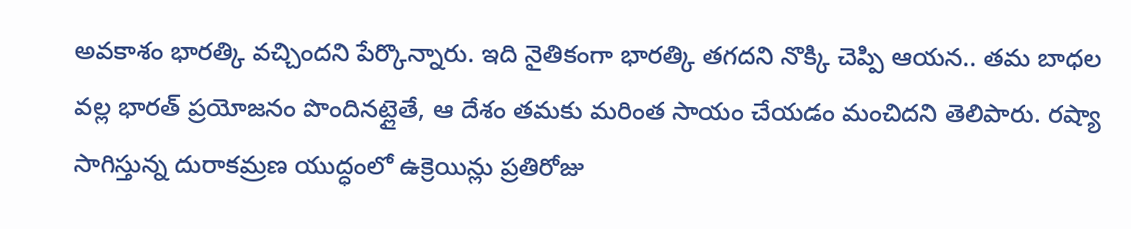అవకాశం భారత్కి వచ్చిందని పేర్కొన్నారు. ఇది నైతికంగా భారత్కి తగదని నొక్కి చెప్పి ఆయన.. తమ బాధల వల్ల భారత్ ప్రయోజనం పొందినట్లైతే, ఆ దేశం తమకు మరింత సాయం చేయడం మంచిదని తెలిపారు. రష్యా సాగిస్తున్న దురాకమ్రణ యుద్ధంలో ఉక్రెయిన్లు ప్రతిరోజు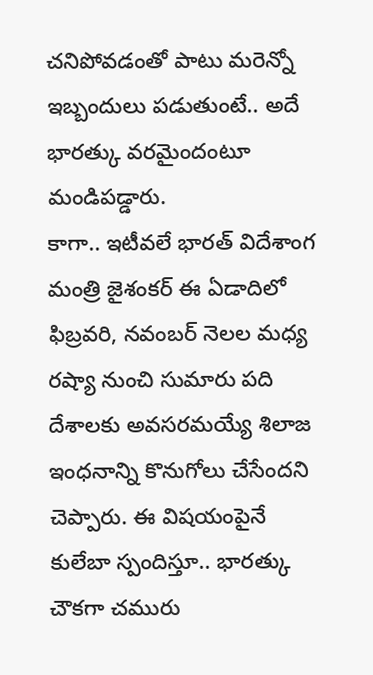చనిపోవడంతో పాటు మరెన్నో ఇబ్బందులు పడుతుంటే.. అదే భారత్కు వరమైందంటూ మండిపడ్డారు.
కాగా.. ఇటీవలే భారత్ విదేశాంగ మంత్రి జైశంకర్ ఈ ఏడాదిలో ఫిబ్రవరి, నవంబర్ నెలల మధ్య రష్యా నుంచి సుమారు పది దేశాలకు అవసరమయ్యే శిలాజ ఇంధనాన్ని కొనుగోలు చేసేందని చెప్పారు. ఈ విషయంపైనే కులేబా స్పందిస్తూ.. భారత్కు చౌకగా చమురు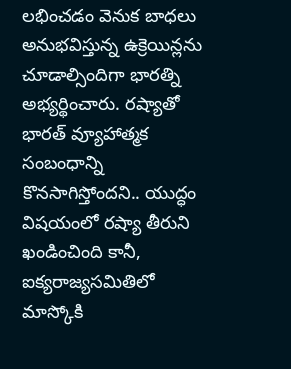లభించడం వెనుక బాధలు అనుభవిస్తున్న ఉక్రెయిన్లను చూడాల్సిందిగా భారత్ని అభ్యర్థించారు. రష్యాతో భారత్ వ్యూహాత్మక సంబంధాన్ని కొనసాగిస్తోందని.. యుద్ధం విషయంలో రష్యా తీరుని ఖండించింది కానీ, ఐక్యరాజ్యసమితిలో మాస్కోకి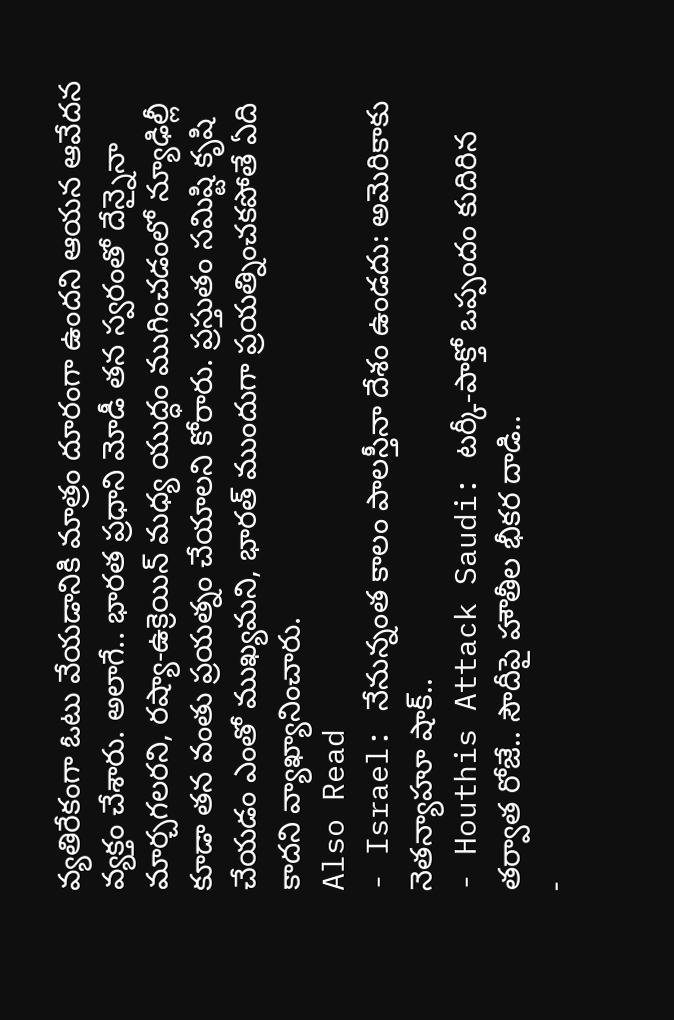వ్యతిరేకంగా ఓటు వేయడానికి మాత్రం దూరంగా ఉందని ఆయన ఆవేదన వ్యక్తం చేశారు. అలాగే.. భారత ప్రధాని మోడీ తన స్వరంతో దేన్నైనా మార్చగలరని, రష్యా-ఉక్రెయిన్ మధ్య యుద్ధం ముగించడంలో న్యూఢిల్లీ కూడా తన వంతు ప్రయత్నం చేయాలని కోరారు. ప్రస్తుతం సమిష్టి కృషి చేయడం ఎంతో ముఖ్యమని, భారత్ ముందుగా ప్రయత్నించకపోతే ఏది కాదని వ్యాఖ్యానించారు.
Also Read
- Israel: నేనున్నంత కాలం పాలస్తీనా దేశం ఉండదు: అమెరికాకు నెతన్యాహూ షాక్..
- Houthis Attack Saudi: టర్కీ-పాక్తో ఒప్పందం కుదిరిన తర్వాత రోజే.. సౌదీపై హౌతీల భీకర దాడి..
-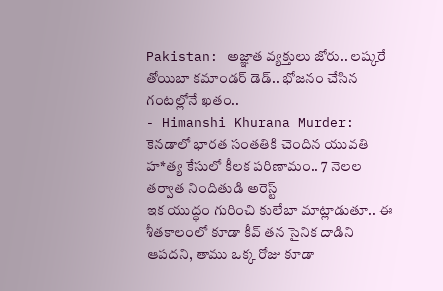Pakistan: అజ్ఞాత వ్యక్తులు జోరు.. లష్కరే తోయిబా కమాండర్ డెడ్.. భోజనం చేసిన గంటల్లోనే ఖతం..
- Himanshi Khurana Murder: కెనడాలో భారత సంతతికి చెందిన యువతి హ*త్య కేసులో కీలక పరిణామం.. 7 నెలల తర్వాత నిందితుడి అరెస్ట్
ఇక యుద్ధం గురించి కులేబా మాట్లాడుతూ.. ఈ శీతకాలంలో కూడా కీవ్ తన సైనిక దాడిని ఆపదని, తాము ఒక్క రోజు కూడా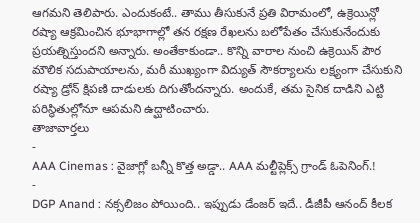ఆగమని తెలిపారు. ఎందుకంటే.. తాము తీసుకునే ప్రతి విరామంలో, ఉక్రెయిన్లో రష్యా ఆక్రమించిన భూభాగాల్లో తన రక్షణ రేఖలను బలోపేతం చేసుకునేందుకు ప్రయత్నిస్తుందని అన్నారు. అంతేకాకుండా.. కొన్ని వారాల నుంచి ఉక్రెయిన్ పౌర మౌలిక సదుపాయాలను, మరీ ముఖ్యంగా విద్యుత్ సౌకర్యాలను లక్ష్యంగా చేసుకుని రష్యా డ్రోన్ క్షిపణి దాడులకు దిగుతోందన్నారు. అందుకే, తమ సైనిక దాడిని ఎట్టి పరిస్థితుల్లోనూ ఆపమని ఉద్ఘాటించారు.
తాజావార్తలు
-
AAA Cinemas : వైజాగ్లో బన్నీ కొత్త అడ్డా.. AAA మల్టీప్లెక్స్ గ్రాండ్ ఓపెనింగ్.!
-
DGP Anand : నక్సలిజం పోయింది.. ఇప్పుడు డేంజర్ ఇదే.. డీజీపీ ఆనంద్ కీలక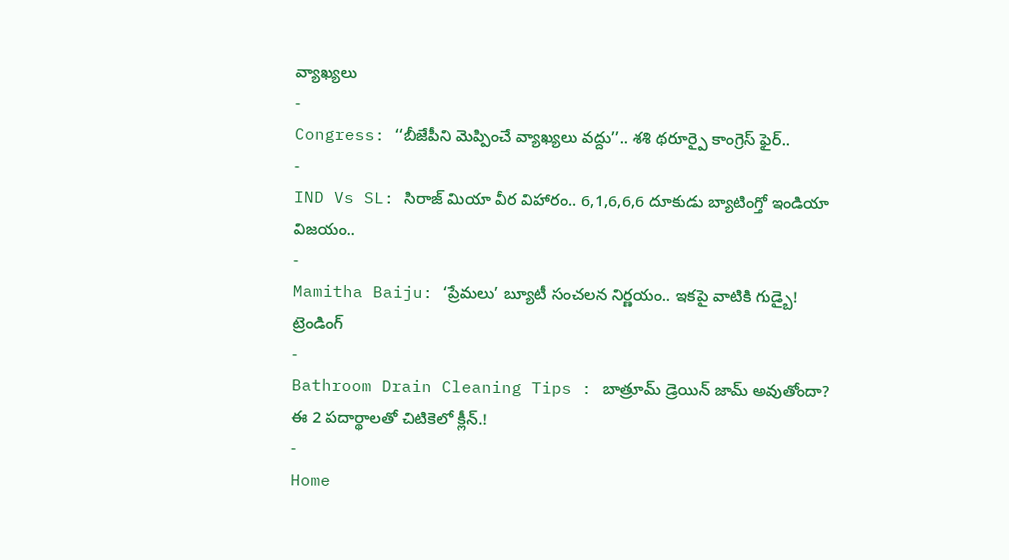వ్యాఖ్యలు
-
Congress: ‘‘బీజేపీని మెప్పించే వ్యాఖ్యలు వద్దు’’.. శశి థరూర్పై కాంగ్రెస్ ఫైర్..
-
IND Vs SL: సిరాజ్ మియా వీర విహారం.. 6,1,6,6,6 దూకుడు బ్యాటింగ్తో ఇండియా విజయం..
-
Mamitha Baiju: ‘ప్రేమలు’ బ్యూటీ సంచలన నిర్ణయం.. ఇకపై వాటికి గుడ్బై!
ట్రెండింగ్
-
Bathroom Drain Cleaning Tips : బాత్రూమ్ డ్రెయిన్ జామ్ అవుతోందా? ఈ 2 పదార్థాలతో చిటికెలో క్లీన్.!
-
Home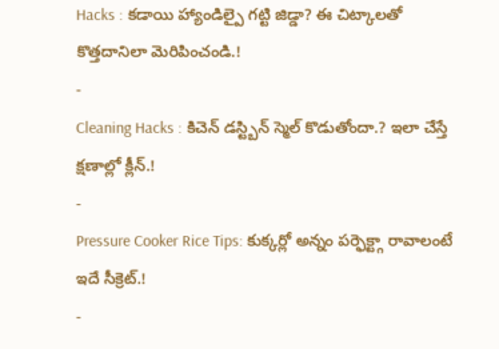Hacks : కడాయి హ్యాండిల్పై గట్టి జిడ్డా? ఈ చిట్కాలతో కొత్తదానిలా మెరిపించండి.!
-
Cleaning Hacks : కిచెన్ డస్ట్బిన్ స్మెల్ కొడుతోందా.? ఇలా చేస్తే క్షణాల్లో క్లీన్.!
-
Pressure Cooker Rice Tips: కుక్కర్లో అన్నం పర్ఫెక్ట్గా రావాలంటే ఇదే సీక్రెట్.!
-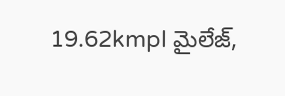19.62kmpl మైలేజ్,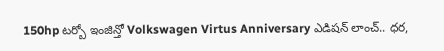150hp టర్బో ఇంజిన్తో Volkswagen Virtus Anniversary ఎడిషన్ లాంచ్.. ధర,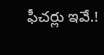ఫీచర్లు ఇవే.!